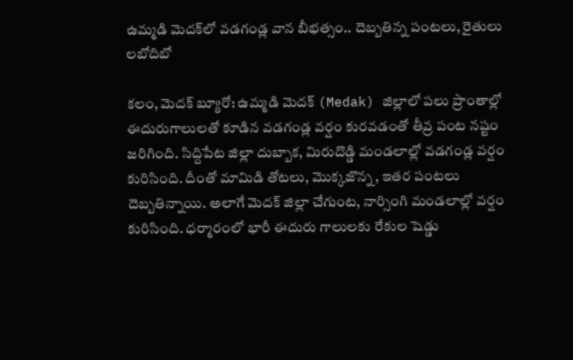ఉమ్మడి మెదక్‌లో వడగండ్ల వాన బీభత్సం.. దెబ్బతిన్న పంటలు, రైతులు లబోదిబో

కలం, మెదక్ బ్యూరో: ఉమ్మడి మెదక్ (Medak) జిల్లాలో పలు ప్రాంతాల్లో ఈదురుగాలులతో కూడిన వడగండ్ల వర్షం కురవడంతో తీవ్ర పంట నష్టం జరిగింది. సిద్దిపేట జిల్లా దుబ్బాక, మిరుదొడ్డి మండలాల్లో వడగండ్ల వర్షం కురిసింది. దీంతో మామిడి తోటలు, మొక్కజొన్న, ఇతర పంటలు దెబ్బతిన్నాయి. అలాగే మెదక్ జిల్లా చేగుంట, నార్సింగి మండలాల్లో వర్షం కురిసింది. ధర్మారంలో భారీ ఈదురు గాలులకు రేకుల షెడ్డు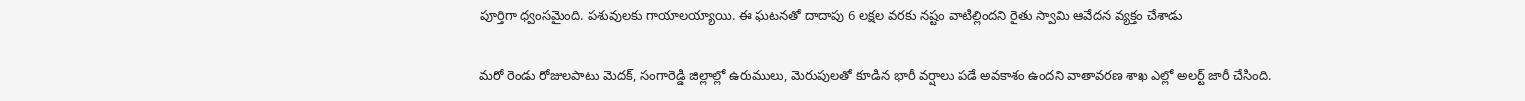పూర్తిగా ధ్వంసమైంది. పశువులకు గాయాలయ్యాయి. ఈ ఘటనతో దాదాపు 6 లక్షల వరకు నష్టం వాటిల్లిందని రైతు స్వామి ఆవేదన వ్యక్తం చేశాడు

మరో రెండు రోజులపాటు మెదక్, సంగారెడ్డి జిల్లాల్లో ఉరుములు, మెరుపులతో కూడిన భారీ వర్షాలు పడే అవకాశం ఉందని వాతావరణ శాఖ ఎల్లో అలర్ట్ జారీ చేసింది.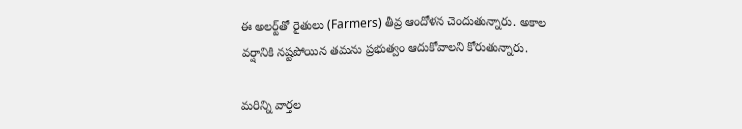ఈ అలర్ట్‌తో రైతులు (Farmers) తీవ్ర ఆందోళన చెందుతున్నారు. అకాల వర్షానికి నష్టపోయిన తమను ప్రభుత్వం ఆదుకోవాలని కోరుతున్నారు.

మ‌రిన్ని వార్త‌ల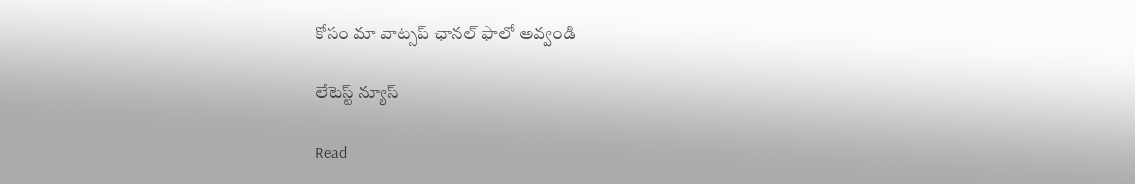కోసం మా వాట్స‌ప్ ఛాన‌ల్ ఫాలో అవ్వండి

లేటెస్ట్ న్యూస్‌

Read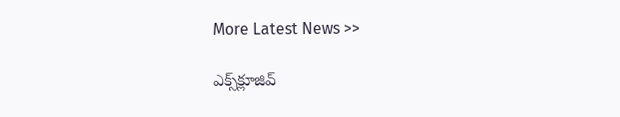More Latest News >>

ఎక్స్‌క్లూజివ్‌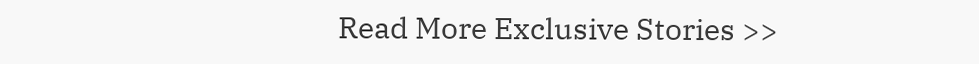Read More Exclusive Stories >>